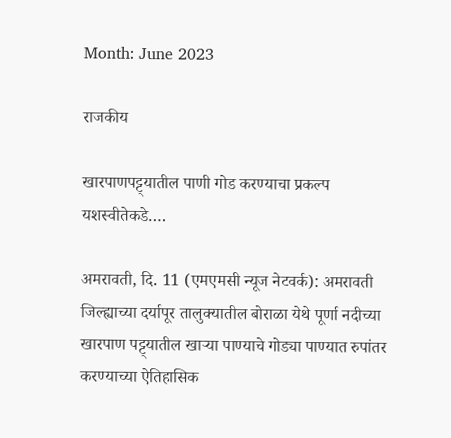Month: June 2023

राजकीय

खारपाणपट्ट्यातील पाणी गोड करण्याचा प्रकल्प यशस्वीतेकडे….

अमरावती, दि. 11 (एमएमसी न्यूज नेटवर्क): अमरावती जिल्ह्याच्या दर्यापूर तालुक्यातील बोराळा येथे पूर्णा नदीच्या खारपाण पट्ट्यातील खाऱ्या पाण्याचे गोड्या पाण्यात रुपांतर करण्याच्या ऐतिहासिक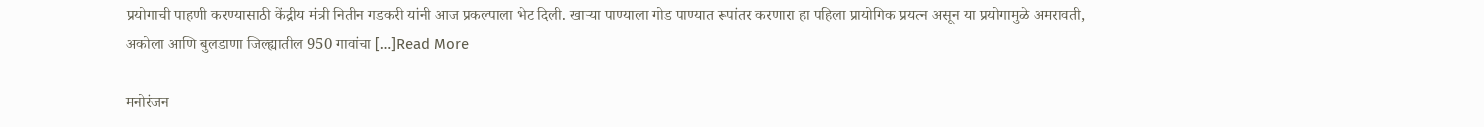प्रयोगाची पाहणी करण्यासाठी केंद्रीय मंत्री नितीन गडकरी यांनी आज प्रकल्पाला भेट दिली. खाऱ्या पाण्याला गोड पाण्यात रूपांतर करणारा हा पहिला प्रायोगिक प्रयत्न असून या प्रयोगामुळे अमरावती, अकोला आणि बुलडाणा जिल्ह्यातील 950 गावांचा […]Read More

मनोरंजन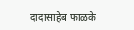दादासाहेब फाळके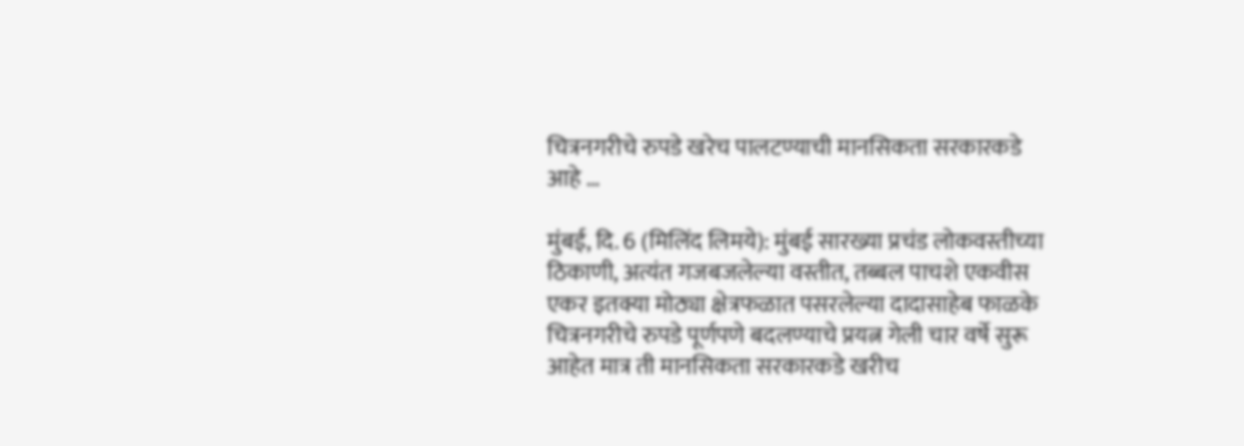चित्रनगरीचे रुपडे खरेच पालटण्याची मानसिकता सरकारकडे आहे …

मुंबई, दि. 6 (मिलिंद लिमये): मुंबई सारख्या प्रचंड लोकवस्तीच्या ठिकाणी, अत्यंत गजबजलेल्या वस्तीत, तब्बल पाचशे एकवीस एकर इतक्या मोठ्या क्षेत्रफळात पसरलेल्या दादासाहेब फाळके चित्रनगरीचे रुपडे पूर्णपणे बदलण्याचे प्रयत्न गेली चार वर्षे सुरू आहेत मात्र ती मानसिकता सरकारकडे खरीच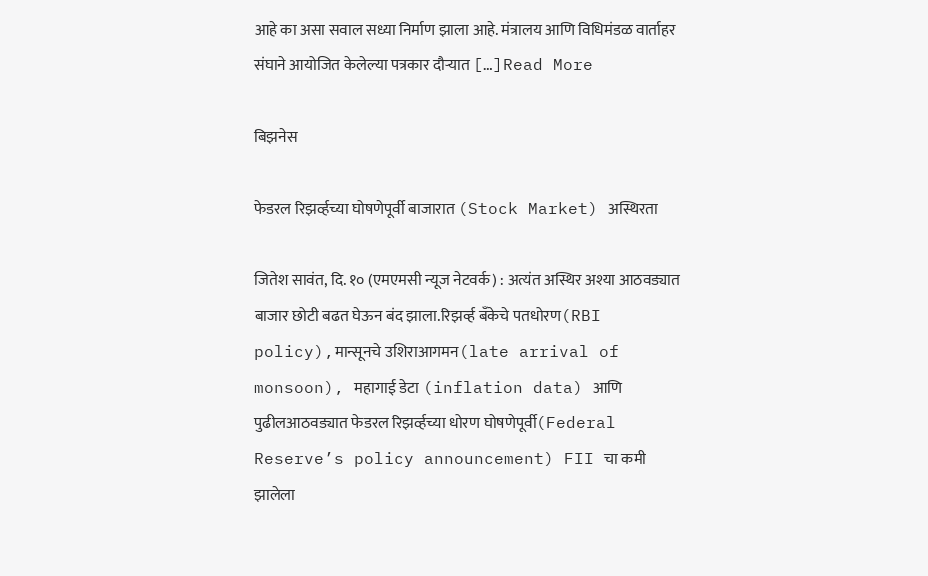आहे का असा सवाल सध्या निर्माण झाला आहे. मंत्रालय आणि विधिमंडळ वार्ताहर संघाने आयोजित केलेल्या पत्रकार दौऱ्यात […]Read More

बिझनेस

फेडरल रिझर्व्हच्या घोषणेपूर्वी बाजारात (Stock Market) अस्थिरता

जितेश सावंत, दि. १० (एमएमसी न्यूज नेटवर्क) : अत्यंत अस्थिर अश्या आठवड्यात बाजार छोटी बढत घेऊन बंद झाला.रिझव्‍‌र्ह बँकेचे पतधोरण(RBI policy),मान्सूनचे उशिराआगमन(late arrival of monsoon), महागाई डेटा (inflation data) आणि पुढीलआठवड्यात फेडरल रिझर्व्हच्या धोरण घोषणेपूर्वी(Federal Reserve’s policy announcement) FII चा कमी झालेला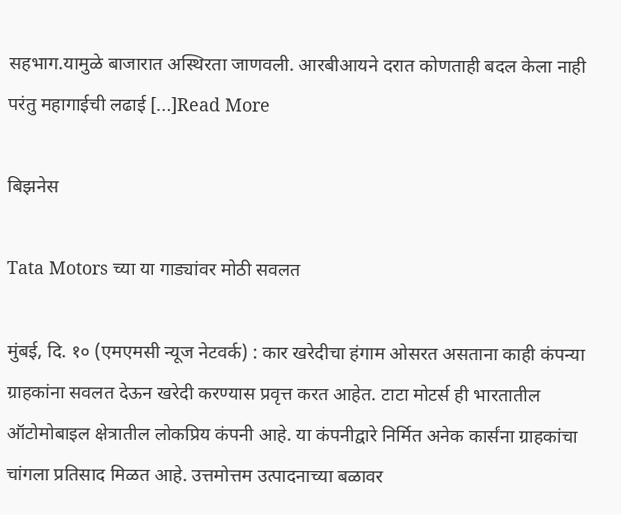सहभाग.यामुळे बाजारात अस्थिरता जाणवली. आरबीआयने दरात कोणताही बदल केला नाही परंतु महागाईची लढाई […]Read More

बिझनेस

Tata Motors च्या या गाड्यांवर मोठी सवलत

मुंबई, दि. १० (एमएमसी न्यूज नेटवर्क) : कार खरेदीचा हंगाम ओसरत असताना काही कंपन्या ग्राहकांना सवलत देऊन खरेदी करण्यास प्रवृत्त करत आहेत. टाटा मोटर्स ही भारतातील ऑटोमोबाइल क्षेत्रातील लोकप्रिय कंपनी आहे. या कंपनीद्वारे निर्मित अनेक कार्संना ग्राहकांचा चांगला प्रतिसाद मिळत आहे. उत्तमोत्तम उत्पादनाच्या बळावर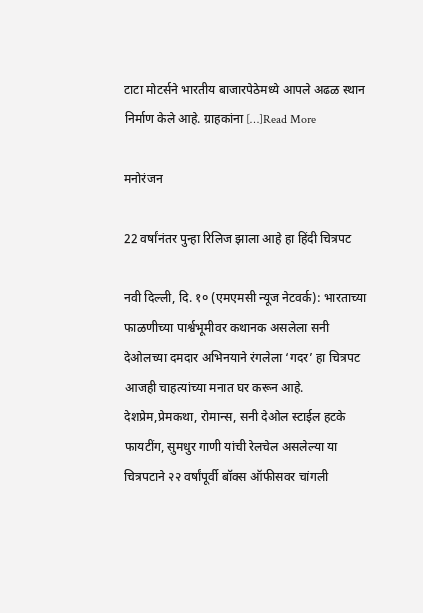टाटा मोटर्सने भारतीय बाजारपेठेमध्ये आपले अढळ स्थान निर्माण केले आहे. ग्राहकांना […]Read More

मनोरंजन

22 वर्षांनंतर पुन्हा रिलिज झाला आहे हा हिंदी चित्रपट

नवी दिल्ली, दि. १० (एमएमसी न्यूज नेटवर्क): भारताच्या फाळणीच्या पार्श्वभूमीवर कथानक असलेला सनी देओलच्या दमदार अभिनयाने रंगलेला ‘गदर’ हा चित्रपट आजही चाहत्यांच्या मनात घर करून आहे. देशप्रेम,प्रेमकथा, रोमान्स, सनी देओल स्टाईल हटके फायटींग, सुमधुर गाणी यांची रेलचेल असलेल्या या चित्रपटाने २२ वर्षांपूर्वी बॉक्स ऑफीसवर चांगली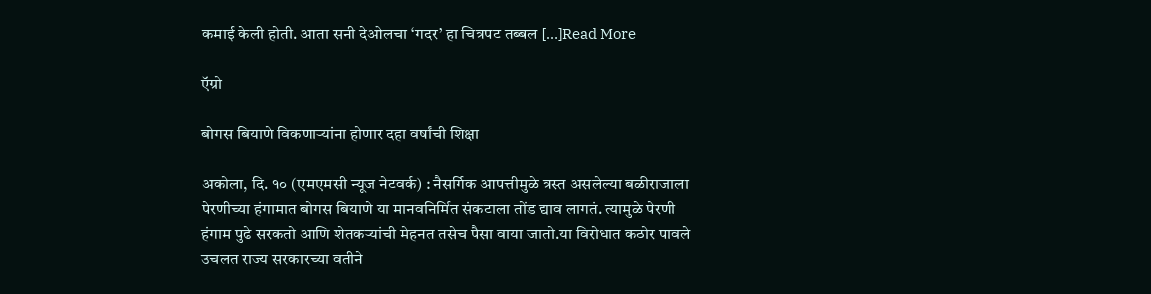कमाई केली होती. आता सनी देओलचा ‘गदर’ हा चित्रपट तब्बल […]Read More

ऍग्रो

बोगस बियाणे विकणाऱ्यांना होणार दहा वर्षांची शिक्षा

अकोला, दि. १० (एमएमसी न्यूज नेटवर्क) : नैसर्गिक आपत्तीमुळे त्रस्त असलेल्या बळीराजाला पेरणीच्या हंगामात बोगस बियाणे या मानवनिर्मित संकटाला तोंड द्याव लागतं. त्यामुळे पेरणी हंगाम पुढे सरकतो आणि शेतकऱ्यांची मेहनत तसेच पैसा वाया जातो.या विरोधात कठोर पावले उचलत राज्य सरकारच्या वतीने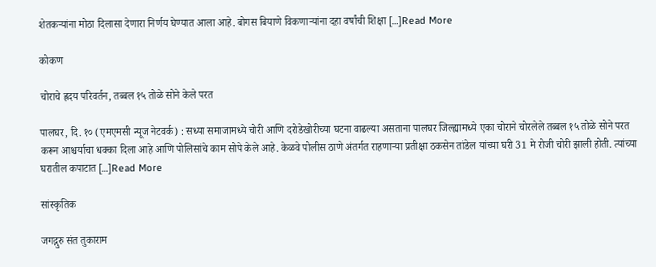शेतकऱ्यांना मोठा दिलासा देणारा निर्णय घेण्यात आला आहे. बोगस बियाणे विकणाऱ्यांना दहा वर्षांची शिक्षा […]Read More

कोकण

चोराचे ह्रदय परिवर्तन, तब्बल १५ तोळे सोने केले परत

पालघर, दि. १० (एमएमसी न्यूज नेटवर्क) : सध्या समाजामध्ये चोरी आणि दरोडेखोरीच्या घटना वाढल्या असताना पालघर जिल्ह्यामध्ये एका चोराने चोरलेले तब्बल १५ तोळे सोने परत करून आश्चर्याचा धक्का दिला आहे आणि पोलिसांचे काम सोपे केले आहे. केळवे पोलीस ठाणे अंतर्गत राहणाऱ्या प्रतीक्षा ठकसेन तांडेल यांच्या घरी 31 मे रोजी चोरी झाली होती. त्यांच्या घरातील कपाटात […]Read More

सांस्कृतिक

जगद्गुरु संत तुकाराम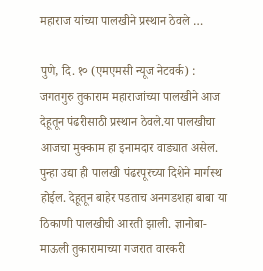महाराज यांच्या पालखीने प्रस्थान ठेवले …

पुणे, दि. १० (एमएमसी न्यूज नेटवर्क) : जगतगुरु तुकाराम महाराजांच्या पालखीने आज देहूतून पंढरीसाठी प्रस्थान ठेवले.या पालखीचा आजचा मुक्काम हा इनामदार वाड्यात असेल. पुन्हा उद्या ही पालखी पंढरपूरच्या दिशेने मार्गस्थ होईल. देहूतून बाहेर पडताच अनगडशहा बाबा या ठिकाणी पालखीची आरती झाली. ज्ञानोबा- माऊली तुकारामाच्या गजरात वारकरी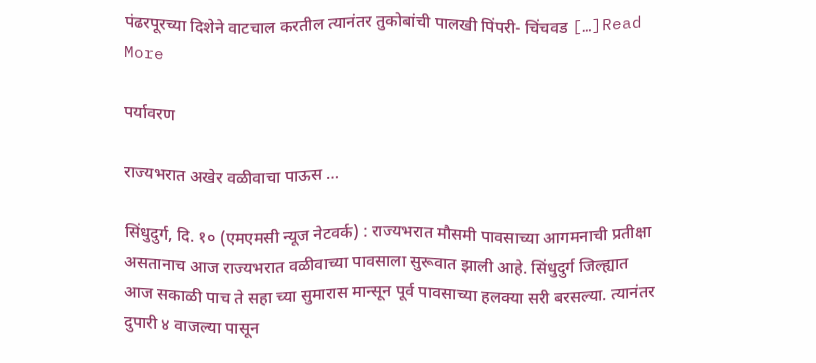पंढरपूरच्या दिशेने वाटचाल करतील त्यानंतर तुकोबांची पालखी पिंपरी- चिंचवड […]Read More

पर्यावरण

राज्यभरात अखेर वळीवाचा पाऊस …

सिंधुदुर्ग, दि. १० (एमएमसी न्यूज नेटवर्क) : राज्यभरात मौसमी पावसाच्या आगमनाची प्रतीक्षा असतानाच आज राज्यभरात वळीवाच्या पावसाला सुरूवात झाली आहे. सिंधुदुर्ग जिल्ह्यात आज सकाळी पाच ते सहा च्या सुमारास मान्सून पूर्व पावसाच्या हलक्या सरी बरसल्या. त्यानंतर दुपारी ४ वाजल्या पासून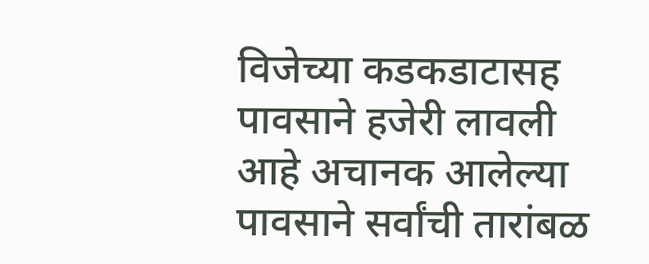विजेच्या कडकडाटासह पावसाने हजेरी लावली आहे अचानक आलेल्या पावसाने सर्वांची तारांबळ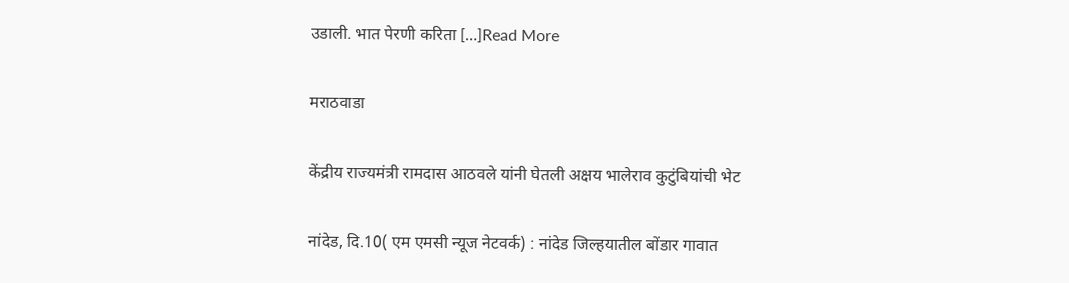उडाली. भात पेरणी करिता […]Read More

मराठवाडा

केंद्रीय राज्यमंत्री रामदास आठवले यांनी घेतली अक्षय भालेराव कुटुंबियांची भेट

नांदेड, दि.10( एम एमसी न्यूज नेटवर्क) : नांदेड जिल्हयातील बोंडार गावात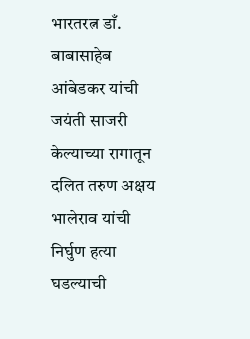भारतरत्न डाँ. बाबासाहेब आंबेडकर यांची जयंती साजरी केल्याच्या रागातून दलित तरुण अक्षय भालेराव यांची निर्घुण हत्या घडल्याची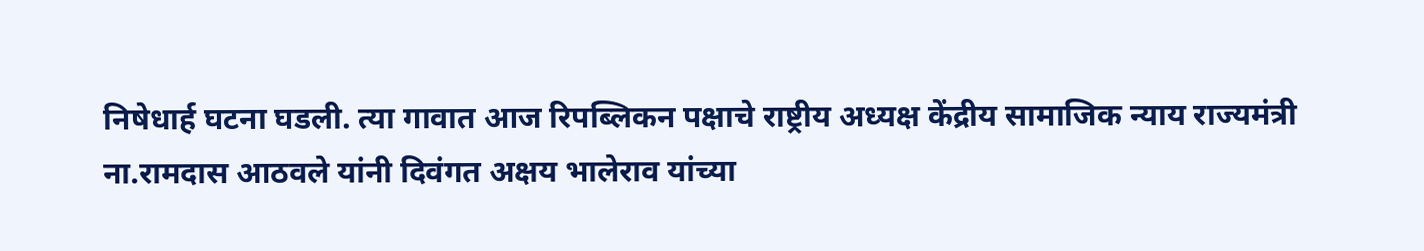निषेधार्ह घटना घडली. त्या गावात आज रिपब्लिकन पक्षाचे राष्ट्रीय अध्यक्ष केंद्रीय सामाजिक न्याय राज्यमंत्री ना.रामदास आठवले यांनी दिवंगत अक्षय भालेराव यांच्या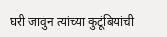घरी जावुन त्यांच्या कुटूंबियांची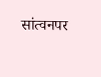सांत्वनपर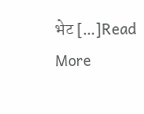भेट […]Read More